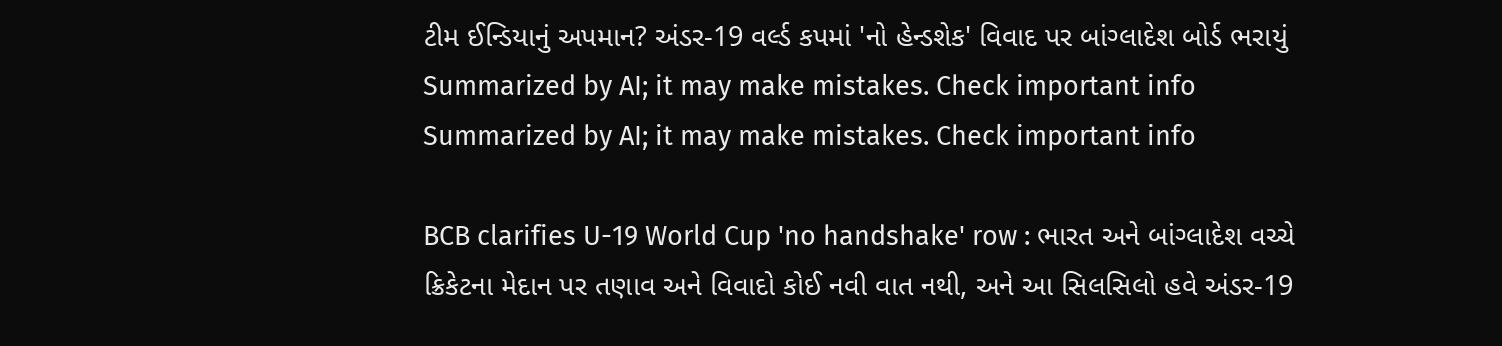ટીમ ઈન્ડિયાનું અપમાન? અંડર-19 વર્લ્ડ કપમાં 'નો હેન્ડશેક' વિવાદ પર બાંગ્લાદેશ બોર્ડ ભરાયું
Summarized by AI; it may make mistakes. Check important info
Summarized by AI; it may make mistakes. Check important info

BCB clarifies U-19 World Cup 'no handshake' row : ભારત અને બાંગ્લાદેશ વચ્ચે ક્રિકેટના મેદાન પર તણાવ અને વિવાદો કોઈ નવી વાત નથી, અને આ સિલસિલો હવે અંડર-19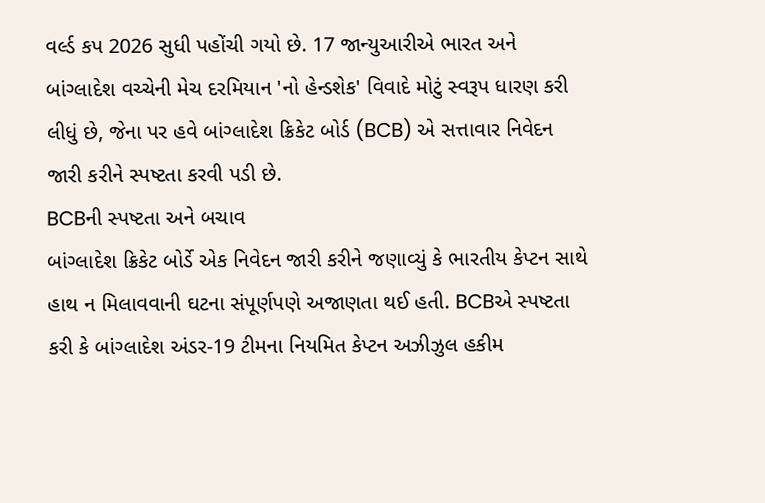વર્લ્ડ કપ 2026 સુધી પહોંચી ગયો છે. 17 જાન્યુઆરીએ ભારત અને બાંગ્લાદેશ વચ્ચેની મેચ દરમિયાન 'નો હેન્ડશેક' વિવાદે મોટું સ્વરૂપ ધારણ કરી લીધું છે, જેના પર હવે બાંગ્લાદેશ ક્રિકેટ બોર્ડ (BCB) એ સત્તાવાર નિવેદન જારી કરીને સ્પષ્ટતા કરવી પડી છે.
BCBની સ્પષ્ટતા અને બચાવ
બાંગ્લાદેશ ક્રિકેટ બોર્ડે એક નિવેદન જારી કરીને જણાવ્યું કે ભારતીય કેપ્ટન સાથે હાથ ન મિલાવવાની ઘટના સંપૂર્ણપણે અજાણતા થઈ હતી. BCBએ સ્પષ્ટતા કરી કે બાંગ્લાદેશ અંડર-19 ટીમના નિયમિત કેપ્ટન અઝીઝુલ હકીમ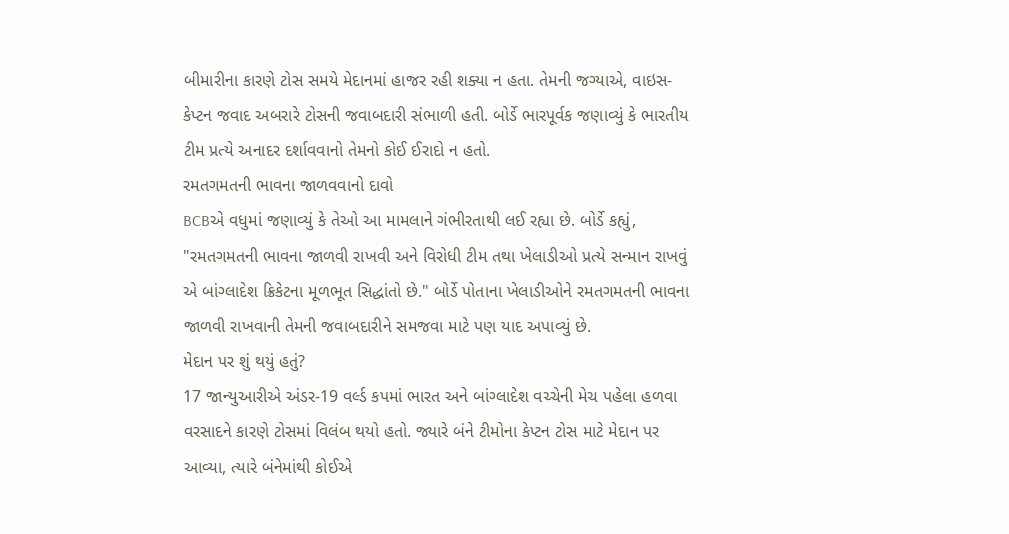બીમારીના કારણે ટોસ સમયે મેદાનમાં હાજર રહી શક્યા ન હતા. તેમની જગ્યાએ, વાઇસ-કેપ્ટન જવાદ અબરારે ટોસની જવાબદારી સંભાળી હતી. બોર્ડે ભારપૂર્વક જણાવ્યું કે ભારતીય ટીમ પ્રત્યે અનાદર દર્શાવવાનો તેમનો કોઈ ઈરાદો ન હતો.
રમતગમતની ભાવના જાળવવાનો દાવો
BCBએ વધુમાં જણાવ્યું કે તેઓ આ મામલાને ગંભીરતાથી લઈ રહ્યા છે. બોર્ડે કહ્યું, "રમતગમતની ભાવના જાળવી રાખવી અને વિરોધી ટીમ તથા ખેલાડીઓ પ્રત્યે સન્માન રાખવું એ બાંગ્લાદેશ ક્રિકેટના મૂળભૂત સિદ્ધાંતો છે." બોર્ડે પોતાના ખેલાડીઓને રમતગમતની ભાવના જાળવી રાખવાની તેમની જવાબદારીને સમજવા માટે પણ યાદ અપાવ્યું છે.
મેદાન પર શું થયું હતું?
17 જાન્યુઆરીએ અંડર-19 વર્લ્ડ કપમાં ભારત અને બાંગ્લાદેશ વચ્ચેની મેચ પહેલા હળવા વરસાદને કારણે ટોસમાં વિલંબ થયો હતો. જ્યારે બંને ટીમોના કેપ્ટન ટોસ માટે મેદાન પર આવ્યા, ત્યારે બંનેમાંથી કોઈએ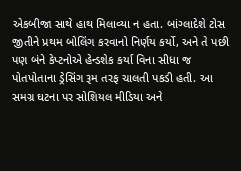એકબીજા સાથે હાથ મિલાવ્યા ન હતા. બાંગ્લાદેશે ટોસ જીતીને પ્રથમ બોલિંગ કરવાનો નિર્ણય કર્યો, અને તે પછી પણ બંને કેપ્ટનોએ હેન્ડશેક કર્યા વિના સીધા જ પોતપોતાના ડ્રેસિંગ રૂમ તરફ ચાલતી પકડી હતી. આ સમગ્ર ઘટના પર સોશિયલ મીડિયા અને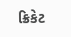ક્રિકેટ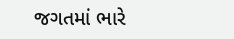જગતમાં ભારે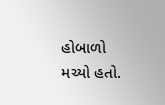હોબાળો મચ્યો હતો.